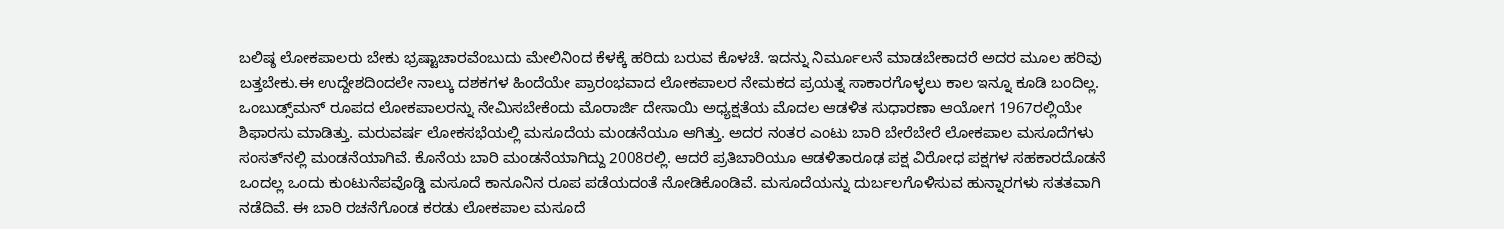ಬಲಿಷ್ಠ ಲೋಕಪಾಲರು ಬೇಕು ಭ್ರಷ್ಟಾಚಾರವೆಂಬುದು ಮೇಲಿನಿಂದ ಕೆಳಕ್ಕೆ ಹರಿದು ಬರುವ ಕೊಳಚೆ. ಇದನ್ನು ನಿರ್ಮೂಲನೆ ಮಾಡಬೇಕಾದರೆ ಅದರ ಮೂಲ ಹರಿವು ಬತ್ತಬೇಕು.ಈ ಉದ್ದೇಶದಿಂದಲೇ ನಾಲ್ಕು ದಶಕಗಳ ಹಿಂದೆಯೇ ಪ್ರಾರಂಭವಾದ ಲೋಕಪಾಲರ ನೇಮಕದ ಪ್ರಯತ್ನ ಸಾಕಾರಗೊಳ್ಳಲು ಕಾಲ ಇನ್ನೂ ಕೂಡಿ ಬಂದಿಲ್ಲ. ಒಂಬುಡ್ಸ್‌ಮನ್ ರೂಪದ ಲೋಕಪಾಲರನ್ನು ನೇಮಿಸಬೇಕೆಂದು ಮೊರಾರ್ಜಿ ದೇಸಾಯಿ ಅಧ್ಯಕ್ಷತೆಯ ಮೊದಲ ಆಡಳಿತ ಸುಧಾರಣಾ ಆಯೋಗ 1967ರಲ್ಲಿಯೇ ಶಿಫಾರಸು ಮಾಡಿತ್ತು. ಮರುವರ್ಷ ಲೋಕಸಭೆಯಲ್ಲಿ ಮಸೂದೆಯ ಮಂಡನೆಯೂ ಆಗಿತ್ತು. ಅದರ ನಂತರ ಎಂಟು ಬಾರಿ ಬೇರೆಬೇರೆ ಲೋಕಪಾಲ ಮಸೂದೆಗಳು ಸಂಸತ್‌ನಲ್ಲಿ ಮಂಡನೆಯಾಗಿವೆ. ಕೊನೆಯ ಬಾರಿ ಮಂಡನೆಯಾಗಿದ್ದು 2008ರಲ್ಲಿ. ಆದರೆ ಪ್ರತಿಬಾರಿಯೂ ಆಡಳಿತಾರೂಢ ಪಕ್ಷ ವಿರೋಧ ಪಕ್ಷಗಳ ಸಹಕಾರದೊಡನೆ ಒಂದಲ್ಲ ಒಂದು ಕುಂಟುನೆಪವೊಡ್ಡಿ ಮಸೂದೆ ಕಾನೂನಿನ ರೂಪ ಪಡೆಯದಂತೆ ನೋಡಿಕೊಂಡಿವೆ. ಮಸೂದೆಯನ್ನು ದುರ್ಬಲಗೊಳಿಸುವ ಹುನ್ನಾರಗಳು ಸತತವಾಗಿ ನಡೆದಿವೆ. ಈ ಬಾರಿ ರಚನೆಗೊಂಡ ಕರಡು ಲೋಕಪಾಲ ಮಸೂದೆ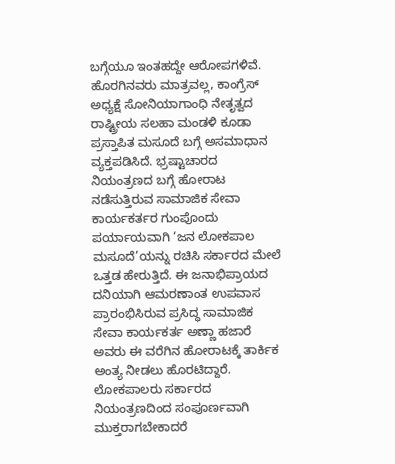ಬಗ್ಗೆಯೂ ಇಂತಹದ್ದೇ ಆರೋಪಗಳಿವೆ. ಹೊರಗಿನವರು ಮಾತ್ರವಲ್ಲ, ಕಾಂಗ್ರೆಸ್ ಅಧ್ಯಕ್ಷೆ ಸೋನಿಯಾಗಾಂಧಿ ನೇತೃತ್ವದ ರಾಷ್ಟ್ರೀಯ ಸಲಹಾ ಮಂಡಳಿ ಕೂಡಾ ಪ್ರಸ್ತಾಪಿತ ಮಸೂದೆ ಬಗ್ಗೆ ಅಸಮಾಧಾನ ವ್ಯಕ್ತಪಡಿಸಿದೆ. ಭ್ರಷ್ಟಾಚಾರದ ನಿಯಂತ್ರಣದ ಬಗ್ಗೆ ಹೋರಾಟ ನಡೆಸುತ್ತಿರುವ ಸಾಮಾಜಿಕ ಸೇವಾ ಕಾರ್ಯಕರ್ತರ ಗುಂಪೊಂದು ಪರ್ಯಾಯವಾಗಿ ‘ಜನ ಲೋಕಪಾಲ ಮಸೂದೆ’ಯನ್ನು ರಚಿಸಿ ಸರ್ಕಾರದ ಮೇಲೆ ಒತ್ತಡ ಹೇರುತ್ತಿದೆ. ಈ ಜನಾಭಿಪ್ರಾಯದ ದನಿಯಾಗಿ ಆಮರಣಾಂತ ಉಪವಾಸ ಪ್ರಾರಂಭಿಸಿರುವ ಪ್ರಸಿದ್ಧ ಸಾಮಾಜಿಕ ಸೇವಾ ಕಾರ್ಯಕರ್ತ ಅಣ್ಣಾ ಹಜಾರೆ ಅವರು ಈ ವರೆಗಿನ ಹೋರಾಟಕ್ಕೆ ತಾರ್ಕಿಕ ಅಂತ್ಯ ನೀಡಲು ಹೊರಟಿದ್ದಾರೆ. ಲೋಕಪಾಲರು ಸರ್ಕಾರದ ನಿಯಂತ್ರಣದಿಂದ ಸಂಪೂರ್ಣವಾಗಿ ಮುಕ್ತರಾಗಬೇಕಾದರೆ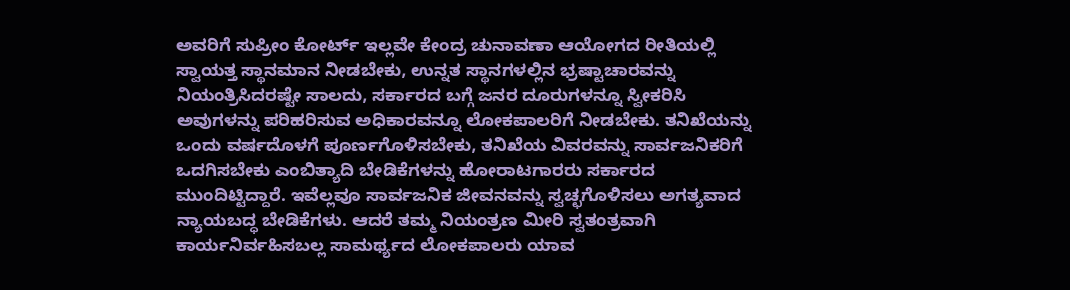ಅವರಿಗೆ ಸುಪ್ರೀಂ ಕೋರ್ಟ್ ಇಲ್ಲವೇ ಕೇಂದ್ರ ಚುನಾವಣಾ ಆಯೋಗದ ರೀತಿಯಲ್ಲಿ ಸ್ವಾಯತ್ತ ಸ್ಥಾನಮಾನ ನೀಡಬೇಕು, ಉನ್ನತ ಸ್ಥಾನಗಳಲ್ಲಿನ ಭ್ರಷ್ಟಾಚಾರವನ್ನು ನಿಯಂತ್ರಿಸಿದರಷ್ಟೇ ಸಾಲದು, ಸರ್ಕಾರದ ಬಗ್ಗೆ ಜನರ ದೂರುಗಳನ್ನೂ ಸ್ವೀಕರಿಸಿ ಅವುಗಳನ್ನು ಪರಿಹರಿಸುವ ಅಧಿಕಾರವನ್ನೂ ಲೋಕಪಾಲರಿಗೆ ನೀಡಬೇಕು. ತನಿಖೆಯನ್ನು ಒಂದು ವರ್ಷದೊಳಗೆ ಪೂರ್ಣಗೊಳಿಸಬೇಕು, ತನಿಖೆಯ ವಿವರವನ್ನು ಸಾರ್ವಜನಿಕರಿಗೆ ಒದಗಿಸಬೇಕು ಎಂಬಿತ್ಯಾದಿ ಬೇಡಿಕೆಗಳನ್ನು ಹೋರಾಟಗಾರರು ಸರ್ಕಾರದ ಮುಂದಿಟ್ಟಿದ್ದಾರೆ. ಇವೆಲ್ಲವೂ ಸಾರ್ವಜನಿಕ ಜೀವನವನ್ನು ಸ್ವಚ್ಛಗೊಳಿಸಲು ಅಗತ್ಯವಾದ ನ್ಯಾಯಬದ್ಧ ಬೇಡಿಕೆಗಳು. ಆದರೆ ತಮ್ಮ ನಿಯಂತ್ರಣ ಮೀರಿ ಸ್ವತಂತ್ರವಾಗಿ ಕಾರ್ಯನಿರ್ವಹಿಸಬಲ್ಲ ಸಾಮರ್ಥ್ಯದ ಲೋಕಪಾಲರು ಯಾವ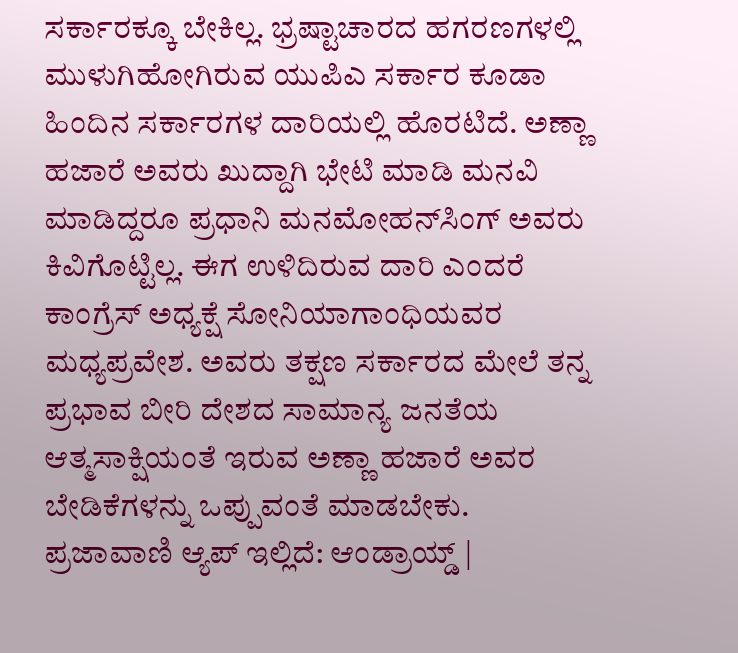ಸರ್ಕಾರಕ್ಕೂ ಬೇಕಿಲ್ಲ. ಭ್ರಷ್ಟಾಚಾರದ ಹಗರಣಗಳಲ್ಲಿ ಮುಳುಗಿಹೋಗಿರುವ ಯುಪಿಎ ಸರ್ಕಾರ ಕೂಡಾ ಹಿಂದಿನ ಸರ್ಕಾರಗಳ ದಾರಿಯಲ್ಲಿ ಹೊರಟಿದೆ. ಅಣ್ಣಾ ಹಜಾರೆ ಅವರು ಖುದ್ದಾಗಿ ಭೇಟಿ ಮಾಡಿ ಮನವಿ ಮಾಡಿದ್ದರೂ ಪ್ರಧಾನಿ ಮನಮೋಹನ್‌ಸಿಂಗ್ ಅವರು ಕಿವಿಗೊಟ್ಟಿಲ್ಲ. ಈಗ ಉಳಿದಿರುವ ದಾರಿ ಎಂದರೆ ಕಾಂಗ್ರೆಸ್ ಅಧ್ಯಕ್ಷೆ ಸೋನಿಯಾಗಾಂಧಿಯವರ ಮಧ್ಯಪ್ರವೇಶ. ಅವರು ತಕ್ಷಣ ಸರ್ಕಾರದ ಮೇಲೆ ತನ್ನ ಪ್ರಭಾವ ಬೀರಿ ದೇಶದ ಸಾಮಾನ್ಯ ಜನತೆಯ ಆತ್ಮಸಾಕ್ಷಿಯಂತೆ ಇರುವ ಅಣ್ಣಾ ಹಜಾರೆ ಅವರ ಬೇಡಿಕೆಗಳನ್ನು ಒಪ್ಪುವಂತೆ ಮಾಡಬೇಕು. ಪ್ರಜಾವಾಣಿ ಆ್ಯಪ್ ಇಲ್ಲಿದೆ: ಆಂಡ್ರಾಯ್ಡ್ |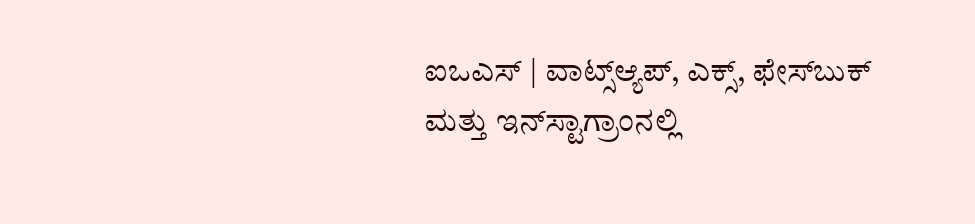ಐಒಎಸ್ | ವಾಟ್ಸ್ಆ್ಯಪ್, ಎಕ್ಸ್, ಫೇಸ್‌ಬುಕ್ ಮತ್ತು ಇನ್‌ಸ್ಟಾಗ್ರಾಂನಲ್ಲಿ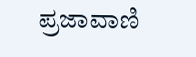ಪ್ರಜಾವಾಣಿ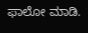ಫಾಲೋ ಮಾಡಿ.